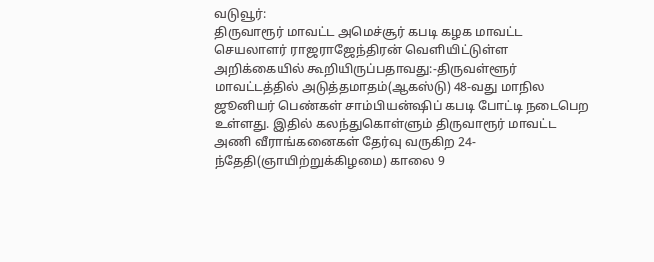வடுவூர்:
திருவாரூர் மாவட்ட அமெச்சூர் கபடி கழக மாவட்ட செயலாளர் ராஜராஜேந்திரன் வெளியிட்டுள்ள அறிக்கையில் கூறியிருப்பதாவது:-திருவள்ளூர் மாவட்டத்தில் அடுத்தமாதம்(ஆகஸ்டு) 48-வது மாநில ஜூனியர் பெண்கள் சாம்பியன்ஷிப் கபடி போட்டி நடைபெற உள்ளது. இதில் கலந்துகொள்ளும் திருவாரூர் மாவட்ட அணி வீராங்கனைகள் தேர்வு வருகிற 24-ந்தேதி(ஞாயிற்றுக்கிழமை) காலை 9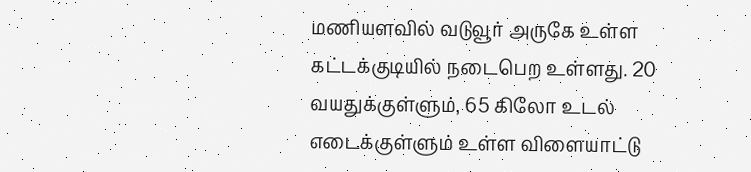மணியளவில் வடுவூர் அருகே உள்ள கட்டக்குடியில் நடைபெற உள்ளது. 20 வயதுக்குள்ளும், 65 கிலோ உடல் எடைக்குள்ளும் உள்ள விளையாட்டு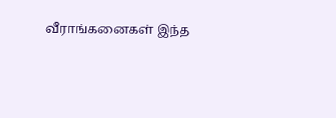வீராங்கனைகள் இந்த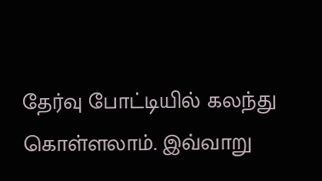தேர்வு போட்டியில் கலந்து கொள்ளலாம். இவ்வாறு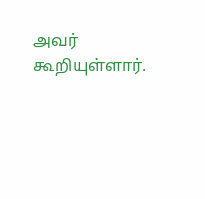அவர் கூறியுள்ளார்.